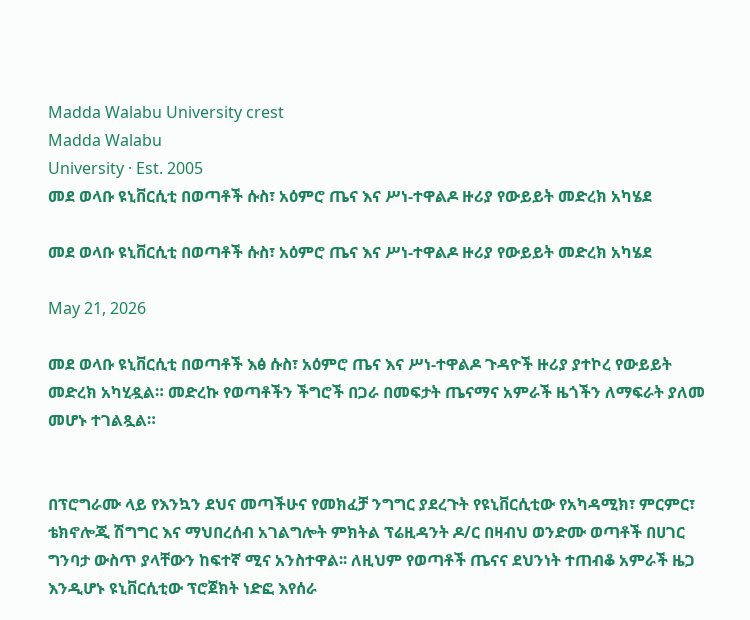Madda Walabu University crest
Madda Walabu
University · Est. 2005
መደ ወላቡ ዩኒቨርሲቲ በወጣቶች ሱስ፣ አዕምሮ ጤና እና ሥነ-ተዋልዶ ዙሪያ የውይይት መድረክ አካሄደ

መደ ወላቡ ዩኒቨርሲቲ በወጣቶች ሱስ፣ አዕምሮ ጤና እና ሥነ-ተዋልዶ ዙሪያ የውይይት መድረክ አካሄደ

May 21, 2026

መደ ወላቡ ዩኒቨርሲቲ በወጣቶች እፅ ሱስ፣ አዕምሮ ጤና እና ሥነ-ተዋልዶ ጉዳዮች ዙሪያ ያተኮረ የውይይት መድረክ አካሂዷል። መድረኩ የወጣቶችን ችግሮች በጋራ በመፍታት ጤናማና አምራች ዜጎችን ለማፍራት ያለመ መሆኑ ተገልጿል።


በፕሮግራሙ ላይ የእንኳን ደህና መጣችሁና የመክፈቻ ንግግር ያደረጉት የዩኒቨርሲቲው የአካዳሚክ፣ ምርምር፣ ቴክኖሎጂ ሽግግር እና ማህበረሰብ አገልግሎት ምክትል ፕሬዚዳንት ዶ/ር በዛብህ ወንድሙ ወጣቶች በሀገር ግንባታ ውስጥ ያላቸውን ከፍተኛ ሚና አንስተዋል፡፡ ለዚህም የወጣቶች ጤናና ደህንነት ተጠብቆ አምራች ዜጋ እንዲሆኑ ዩኒቨርሲቲው ፕሮጀክት ነድፎ እየሰራ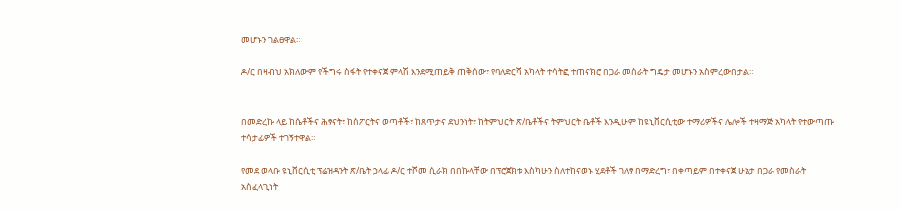መሆኑን ገልፀዋል።

ዶ/ር በዛብህ አክለውም የችግሩ ስፋት የተቀናጀ ምላሽ እንደሚጠይቅ ጠቅሰው፣ የባለድርሻ አካላት ተሳትፎ ተጠናክሮ በጋራ መስራት ግዴታ መሆኑን አስምረውበታል።


በመድረኩ ላይ ከሴቶችና ሕፃናት፣ ከስፖርትና ወጣቶች፣ ከጸጥታና ደህንነት፣ ከትምህርት ጽ/ቤቶችና ትምህርት ቤቶች እንዲሁም ከዩኒቨርሲቲው ተማሪዎችና ሌሎች ተዛማጅ አካላት የተውጣጡ ተሳታፊዎች ተገኝተዋል።

የመደ ወላቡ ዩኒቨርሲቲ ፕሬዝዳንት ጽ/ቤት ኃላፊ ዶ/ር ተሾመ ሲራክ በበኩላቸው በፕሮጀክቱ እስካሁን ስለተከናወኑ ሂደቶች ገለፃ በማድረግ፣ በቀጣይም በተቀናጀ ሁኔታ በጋራ የመስራት አስፈላጊነት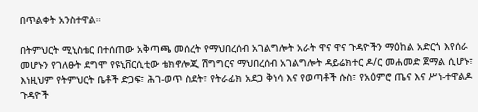በጥልቀት አንስተዋል።

በትምህርት ሚኒስቴር በተሰጠው አቅጣጫ መሰረት የማህበረሰብ አገልግሎት አራት ዋና ዋና ጉዳዮችን ማዕከል አድርጎ እየሰራ መሆኑን የገለፁት ደግሞ የዩኒቨርሲቲው ቴክኖሎጂ ሽግግርና ማህበረሰብ አገልግሎት ዳይሬክተር ዶ/ር መሐመድ ጀማል ሲሆኑ፣ እነዚህም የትምህርት ቤቶች ድጋፍ፣ ሕገ-ወጥ ስደት፣ የትራፊክ አደጋ ቅነሳ እና የወጣቶች ሱስ፣ የአዕምሮ ጤና እና ሥነ-ተዋልዶ ጉዳዮች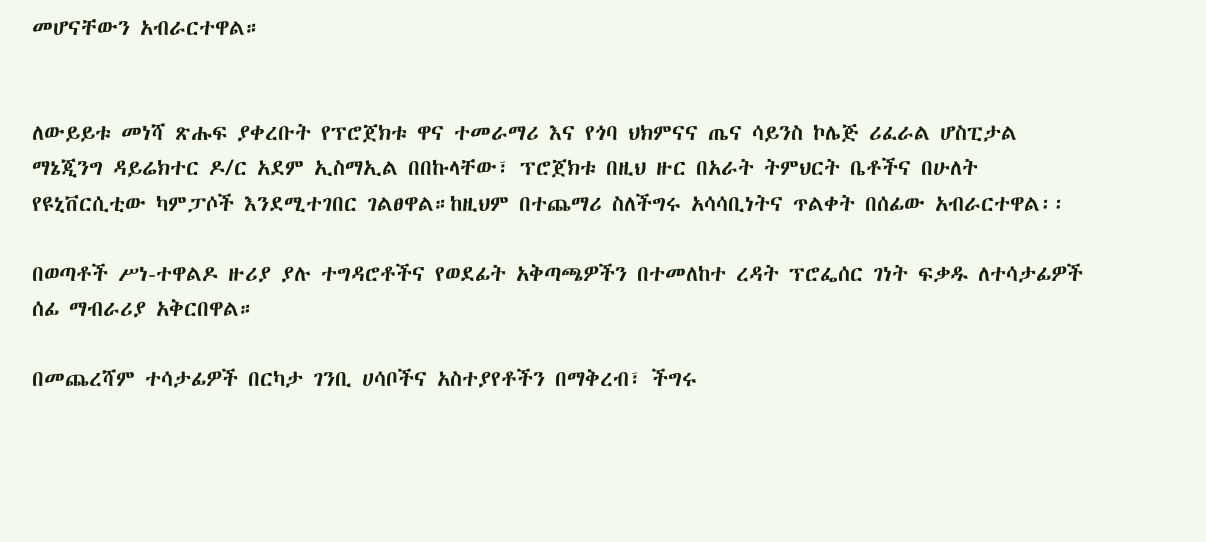መሆናቸውን አብራርተዋል።


ለውይይቱ መነሻ ጽሑፍ ያቀረቡት የፕሮጀክቱ ዋና ተመራማሪ እና የጎባ ህክምናና ጤና ሳይንስ ኮሌጅ ሪፈራል ሆስፒታል ማኔጂንግ ዳይሬክተር ዶ/ር አደም ኢስማኢል በበኩላቸው፣ ፕሮጀክቱ በዚህ ዙር በአራት ትምህርት ቤቶችና በሁለት የዩኒቨርሲቲው ካምፓሶች እንደሚተገበር ገልፀዋል።ከዚህም በተጨማሪ ስለችግሩ አሳሳቢነትና ጥልቀት በሰፊው አብራርተዋል፡፡

በወጣቶች ሥነ-ተዋልዶ ዙሪያ ያሉ ተግዳሮቶችና የወደፊት አቅጣጫዎችን በተመለከተ ረዳት ፕሮፌሰር ገነት ፍቃዱ ለተሳታፊዎች ሰፊ ማብራሪያ አቅርበዋል።

በመጨረሻም ተሳታፊዎች በርካታ ገንቢ ሀሳቦችና አስተያየቶችን በማቅረብ፣ ችግሩ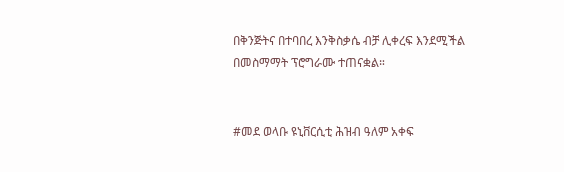በቅንጅትና በተባበረ እንቅስቃሴ ብቻ ሊቀረፍ እንደሚችል በመስማማት ፕሮግራሙ ተጠናቋል።


#መደ ወላቡ ዩኒቨርሲቲ ሕዝብ ዓለም አቀፍ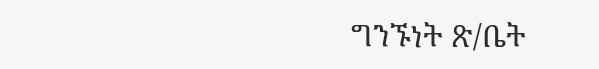ግንኙነት ጽ/ቤት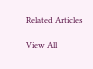Related Articles

View All